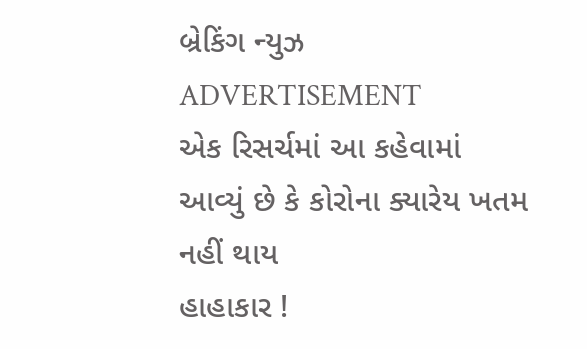બ્રેકિંગ ન્યુઝ
ADVERTISEMENT
એક રિસર્ચમાં આ કહેવામાં આવ્યું છે કે કોરોના ક્યારેય ખતમ નહીં થાય
હાહાકાર !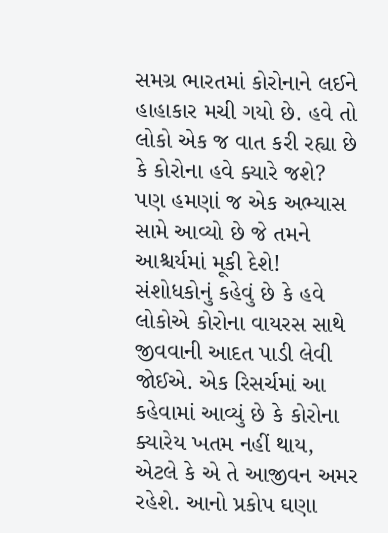સમગ્ર ભારતમાં કોરોનાને લઈને હાહાકાર મચી ગયો છે. હવે તો લોકો એક જ વાત કરી રહ્યા છે કે કોરોના હવે ક્યારે જશે? પણ હમણાં જ એક અભ્યાસ સામે આવ્યો છે જે તમને આશ્ચર્યમાં મૂકી દેશે! સંશોધકોનું કહેવું છે કે હવે લોકોએ કોરોના વાયરસ સાથે જીવવાની આદત પાડી લેવી જોઈએ. એક રિસર્ચમાં આ કહેવામાં આવ્યું છે કે કોરોના ક્યારેય ખતમ નહીં થાય, એટલે કે એ તે આજીવન અમર રહેશે. આનો પ્રકોપ ઘણા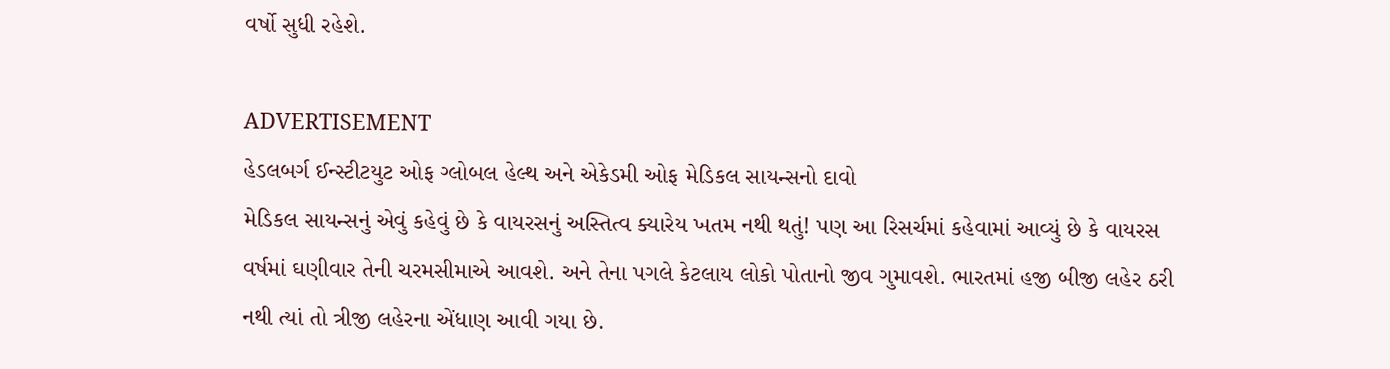વર્ષો સુધી રહેશે.

ADVERTISEMENT
હેડલબર્ગ ઈન્સ્ટીટયુટ ઓફ ગ્લોબલ હેલ્થ અને એકેડમી ઓફ મેડિકલ સાયન્સનો દાવો
મેડિકલ સાયન્સનું એવું કહેવું છે કે વાયરસનું અસ્તિત્વ ક્યારેય ખતમ નથી થતું! પણ આ રિસર્ચમાં કહેવામાં આવ્યું છે કે વાયરસ વર્ષમાં ઘણીવાર તેની ચરમસીમાએ આવશે. અને તેના પગલે કેટલાય લોકો પોતાનો જીવ ગુમાવશે. ભારતમાં હજી બીજી લહેર ઠરી નથી ત્યાં તો ત્રીજી લહેરના એંધાણ આવી ગયા છે.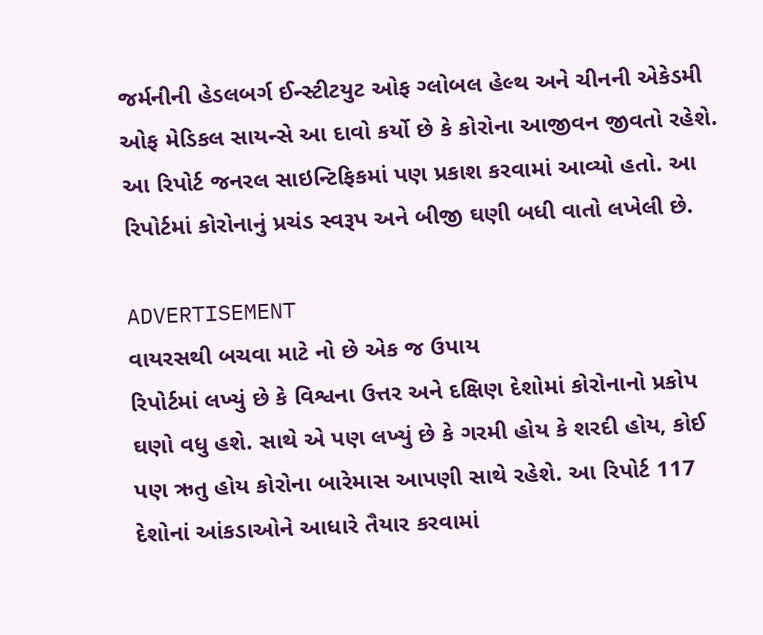જર્મનીની હેડલબર્ગ ઈન્સ્ટીટયુટ ઓફ ગ્લોબલ હેલ્થ અને ચીનની એકેડમી ઓફ મેડિકલ સાયન્સે આ દાવો કર્યો છે કે કોરોના આજીવન જીવતો રહેશે. આ રિપોર્ટ જનરલ સાઇન્ટિફિકમાં પણ પ્રકાશ કરવામાં આવ્યો હતો. આ રિપોર્ટમાં કોરોનાનું પ્રચંડ સ્વરૂપ અને બીજી ઘણી બધી વાતો લખેલી છે.

ADVERTISEMENT
વાયરસથી બચવા માટે નો છે એક જ ઉપાય
રિપોર્ટમાં લખ્યું છે કે વિશ્વના ઉત્તર અને દક્ષિણ દેશોમાં કોરોનાનો પ્રકોપ ઘણો વધુ હશે. સાથે એ પણ લખ્યું છે કે ગરમી હોય કે શરદી હોય, કોઈ પણ ઋતુ હોય કોરોના બારેમાસ આપણી સાથે રહેશે. આ રિપોર્ટ 117 દેશોનાં આંકડાઓને આધારે તૈયાર કરવામાં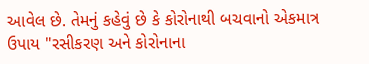આવેલ છે. તેમનું કહેવું છે કે કોરોનાથી બચવાનો એકમાત્ર ઉપાય "રસીકરણ અને કોરોનાના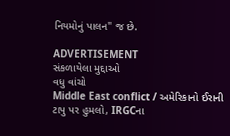નિયમોનું પાલન" જ છે.

ADVERTISEMENT
સંકળાયેલા મુદ્દાઓ
વધુ વાંચો
Middle East conflict / અમેરિકાનો ઈરાની ટાપુ પર હુમલો, IRGCના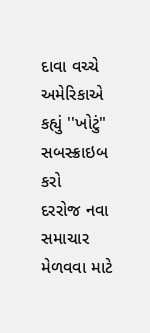દાવા વચ્ચે અમેરિકાએ કહ્યું ''ખોટું"
સબસ્ક્રાઇબ કરો
દરરોજ નવા સમાચાર મેળવવા માટે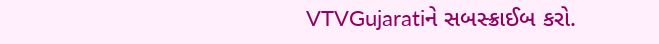VTVGujaratiને સબસ્ક્રાઈબ કરો.